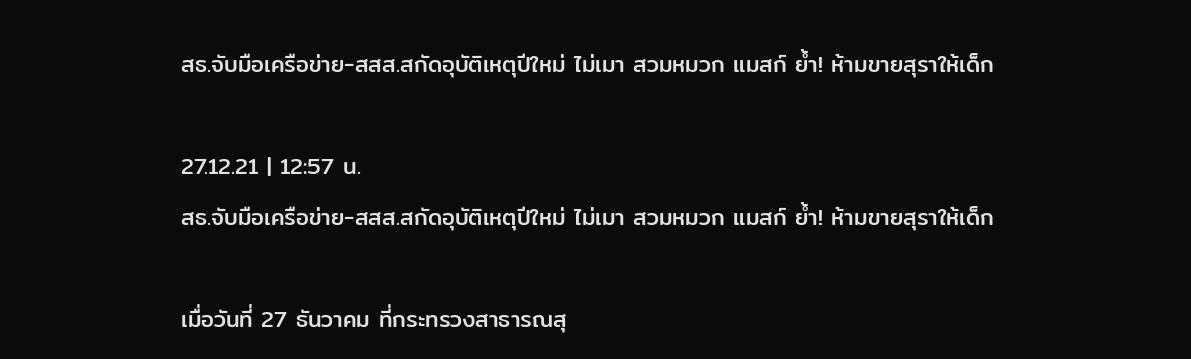สธ.จับมือเครือข่าย-สสส.สกัดอุบัติเหตุปีใหม่ ไม่เมา สวมหมวก แมสก์ ย้ำ! ห้ามขายสุราให้เด็ก

27.12.21 | 12:57 น.
สธ.จับมือเครือข่าย-สสส.สกัดอุบัติเหตุปีใหม่ ไม่เมา สวมหมวก แมสก์ ย้ำ! ห้ามขายสุราให้เด็ก

เมื่อวันที่ 27 ธันวาคม ที่กระทรวงสาธารณสุ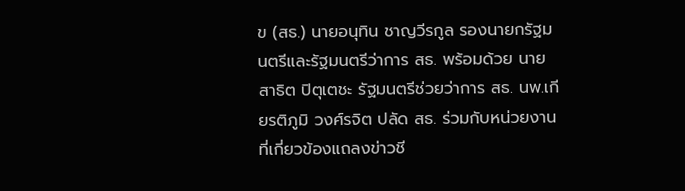ข (สธ.) นายอนุทิน ชาญวีรกูล รองนายกรัฐมนตรีและรัฐมนตรีว่าการ สธ. พร้อมด้วย นายสาธิต ปิตุเตชะ รัฐมนตรีช่วยว่าการ สธ. นพ.เกียรติภูมิ วงศ์รจิต ปลัด สธ. ร่วมกับหน่วยงานที่เกี่ยวข้องแถลงข่าวชี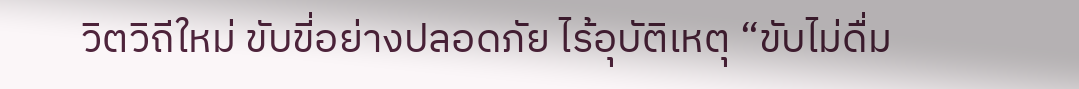วิตวิถีใหม่ ขับขี่อย่างปลอดภัย ไร้อุบัติเหตุ “ขับไม่ดื่ม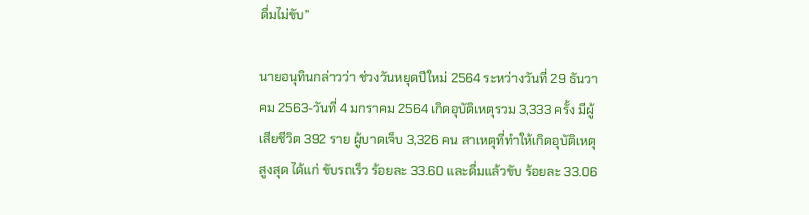ดื่มไม่ขับ”

นายอนุทินกล่าวว่า ช่วงวันหยุดปีใหม่ 2564 ระหว่างวันที่ 29 ธันวาคม 2563-วันที่ 4 มกราคม 2564 เกิดอุบัติเหตุรวม 3,333 ครั้ง มีผู้เสียชีวิต 392 ราย ผู้บาดเจ็บ 3,326 คน สาเหตุที่ทำให้เกิดอุบัติเหตุสูงสุด ได้แก่ ขับรถเร็ว ร้อยละ 33.60 และดื่มแล้วขับ ร้อยละ 33.06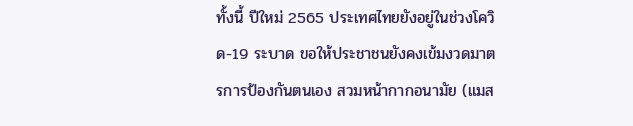ทั้งนี้ ปีใหม่ 2565 ประเทศไทยยังอยู่ในช่วงโควิด-19 ระบาด ขอให้ประชาชนยังคงเข้มงวดมาตรการป้องกันตนเอง สวมหน้ากากอนามัย (แมส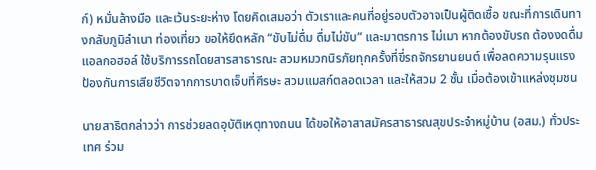ก์) หมั่นล้างมือ และเว้นระยะห่าง โดยคิดเสมอว่า ตัวเราและคนที่อยู่รอบตัวอาจเป็นผู้ติดเชื้อ ขณะที่การเดินทางกลับภูมิลำเนา ท่องเที่ยว ขอให้ยึดหลัก “ขับไม่ดื่ม ดื่มไม่ขับ” และมาตรการ ไม่เมา หากต้องขับรถ ต้องงดดื่มแอลกอฮอล์ ใช้บริการรถโดยสารสาธารณะ สวมหมวกนิรภัยทุกครั้งที่ขี่รถจักรยานยนต์ เพื่อลดความรุนแรง ป้องกันการเสียชีวิตจากการบาดเจ็บที่ศีรษะ สวมแมสก์ตลอดเวลา และให้สวม 2 ชั้น เมื่อต้องเข้าแหล่งชุมชน

นายสาธิตกล่าวว่า การช่วยลดอุบัติเหตุทางถนน ได้ขอให้อาสาสมัครสาธารณสุขประจำหมู่บ้าน (อสม.) ทั่วประเทศ ร่วม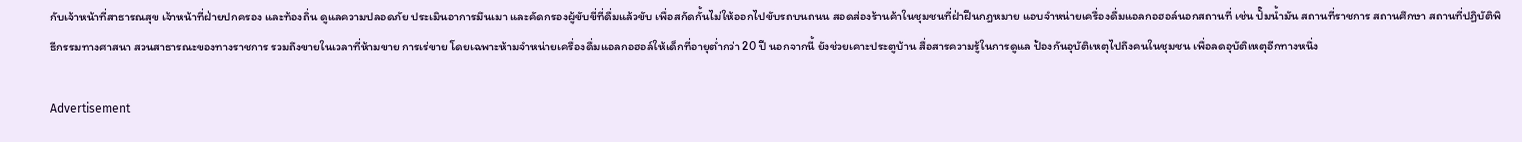กับเจ้าหน้าที่สาธารณสุข เจ้าหน้าที่ฝ่ายปกครอง และท้องถิ่น ดูแลความปลอดภัย ประเมินอาการมึนเมา และคัดกรองผู้ขับขี่ที่ดื่มแล้วขับ เพื่อสกัดกั้นไม่ให้ออกไปขับรถบนถนน สอดส่องร้านค้าในชุมชนที่ฝ่าฝืนกฎหมาย แอบจำหน่ายเครื่องดื่มแอลกอฮอล์นอกสถานที่ เช่น ปั๊มน้ำมัน สถานที่ราชการ สถานศึกษา สถานที่ปฏิบัติพิธีกรรมทางศาสนา สวนสาธารณะของทางราชการ รวมถึงขายในเวลาที่ห้ามขาย การเร่ขาย โดยเฉพาะห้ามจำหน่ายเครื่องดื่มแอลกอฮอล์ให้เด็กที่อายุต่ำกว่า 20 ปี นอกจากนี้ ยังช่วยเคาะประตูบ้าน สื่อสารความรู้ในการดูแล ป้องกันอุบัติเหตุไปถึงคนในชุมชน เพื่อลดอุบัติเหตุอีกทางหนึ่ง

Advertisement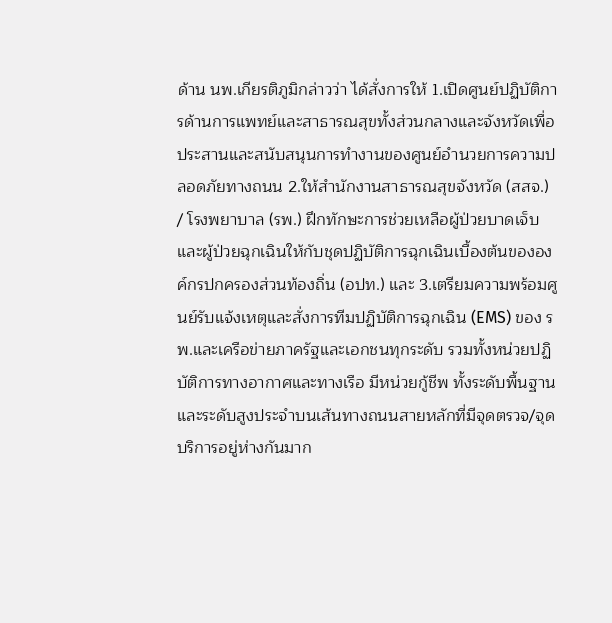ด้าน นพ.เกียรติภูมิกล่าวว่า ได้สั่งการให้ 1.เปิดศูนย์ปฏิบัติการด้านการแพทย์และสาธารณสุขทั้งส่วนกลางและจังหวัดเพื่อประสานและสนับสนุนการทำงานของศูนย์อำนวยการความปลอดภัยทางถนน 2.ให้สำนักงานสาธารณสุขจังหวัด (สสจ.) / โรงพยาบาล (รพ.) ฝึกทักษะการช่วยเหลือผู้ป่วยบาดเจ็บและผู้ป่วยฉุกเฉินให้กับชุดปฏิบัติการฉุกเฉินเบื้องต้นขององค์กรปกครองส่วนท้องถิ่น (อปท.) และ 3.เตรียมความพร้อมศูนย์รับแจ้งเหตุและสั่งการทีมปฏิบัติการฉุกเฉิน (EMS) ของ รพ.และเครือข่ายภาครัฐและเอกชนทุกระดับ รวมทั้งหน่วยปฏิบัติการทางอากาศและทางเรือ มีหน่วยกู้ชีพ ทั้งระดับพื้นฐานและระดับสูงประจำบนเส้นทางถนนสายหลักที่มีจุดตรวจ/จุดบริการอยู่ห่างกันมาก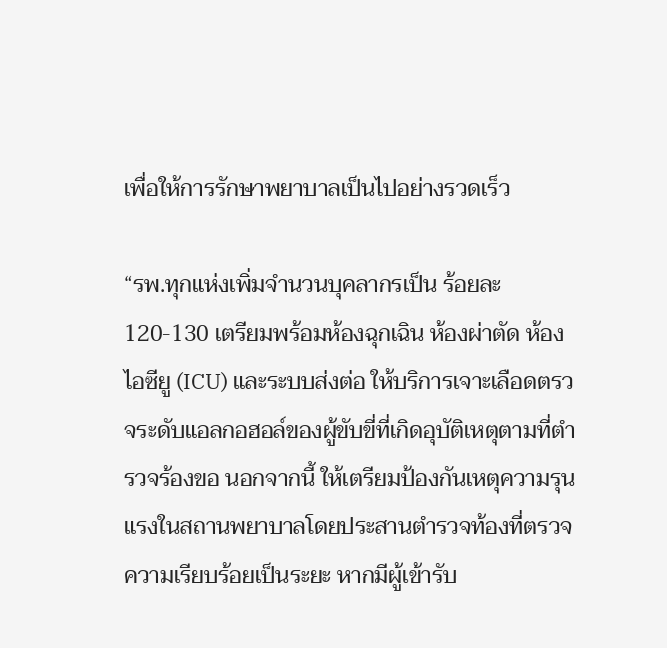เพื่อให้การรักษาพยาบาลเป็นไปอย่างรวดเร็ว

“รพ.ทุกแห่งเพิ่มจำนวนบุคลากรเป็น ร้อยละ 120-130 เตรียมพร้อมห้องฉุกเฉิน ห้องผ่าตัด ห้องไอซียู (ICU) และระบบส่งต่อ ให้บริการเจาะเลือดตรวจระดับแอลกอฮอล์ของผู้ขับขี่ที่เกิดอุบัติเหตุตามที่ตำรวจร้องขอ นอกจากนี้ ให้เตรียมป้องกันเหตุความรุนแรงในสถานพยาบาลโดยประสานตำรวจท้องที่ตรวจความเรียบร้อยเป็นระยะ หากมีผู้เข้ารับ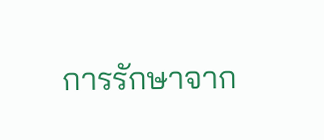การรักษาจาก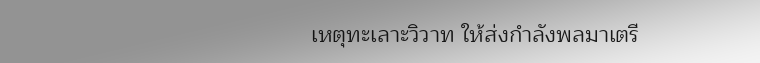เหตุทะเลาะวิวาท ให้ส่งกำลังพลมาเตรี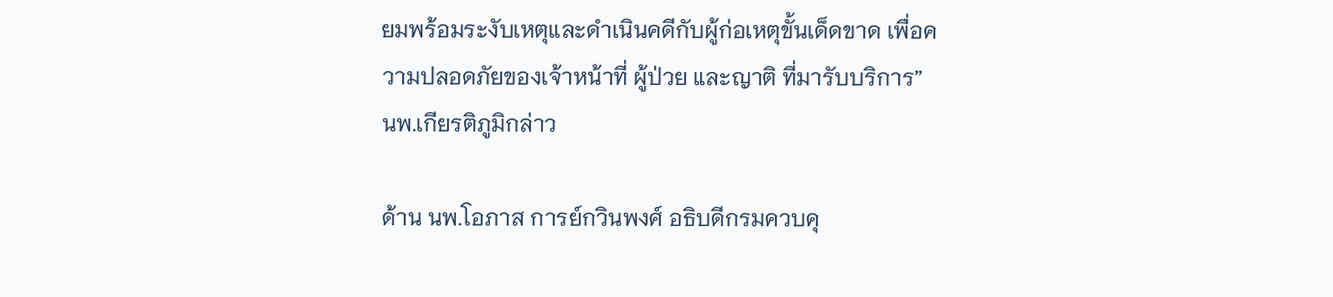ยมพร้อมระงับเหตุและดำเนินคดีกับผู้ก่อเหตุขั้นเด็ดขาด เพื่อความปลอดภัยของเจ้าหน้าที่ ผู้ป่วย และญาติ ที่มารับบริการ” นพ.เกียรติภูมิกล่าว

ด้าน นพ.โอภาส การย์กวินพงศ์ อธิบดีกรมควบคุ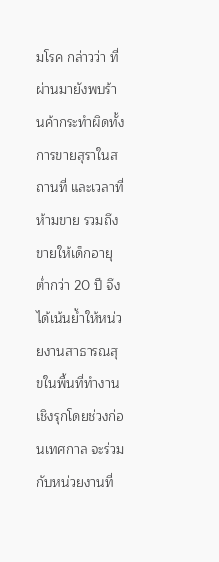มโรค กล่าวว่า ที่ผ่านมายังพบร้านค้ากระทำผิดทั้งการขายสุราในสถานที่ และเวลาที่ห้ามขาย รวมถึงขายให้เด็กอายุต่ำกว่า 20 ปี จึงได้เน้นย้ำให้หน่วยงานสาธารณสุขในพื้นที่ทำงานเชิงรุกโดยช่วงก่อนเทศกาล จะร่วมกับหน่วยงานที่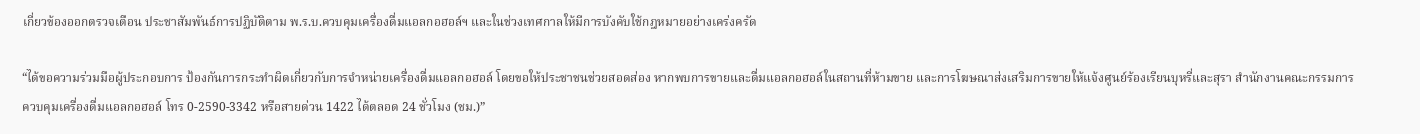เกี่ยวข้องออกตรวจเตือน ประชาสัมพันธ์การปฏิบัติตาม พ.ร.บ.ควบคุมเครื่องดื่มแอลกอฮอล์ฯ และในช่วงเทศกาลให้มีการบังคับใช้กฎหมายอย่างเคร่งครัด

“ได้ขอความร่วมมือผู้ประกอบการ ป้องกันการกระทำผิดเกี่ยวกับการจำหน่ายเครื่องดื่มแอลกอฮอล์ โดยขอให้ประชาชนช่วยสอดส่อง หากพบการขายและดื่มแอลกอฮอล์ในสถานที่ห้ามขาย และการโฆษณาส่งเสริมการขายให้แจ้งศูนย์ร้องเรียนบุหรี่และสุรา สำนักงานคณะกรรมการควบคุมเครื่องดื่มแอลกอฮอล์ โทร 0-2590-3342 หรือสายด่วน 1422 ได้ตลอด 24 ชั่วโมง (ชม.)”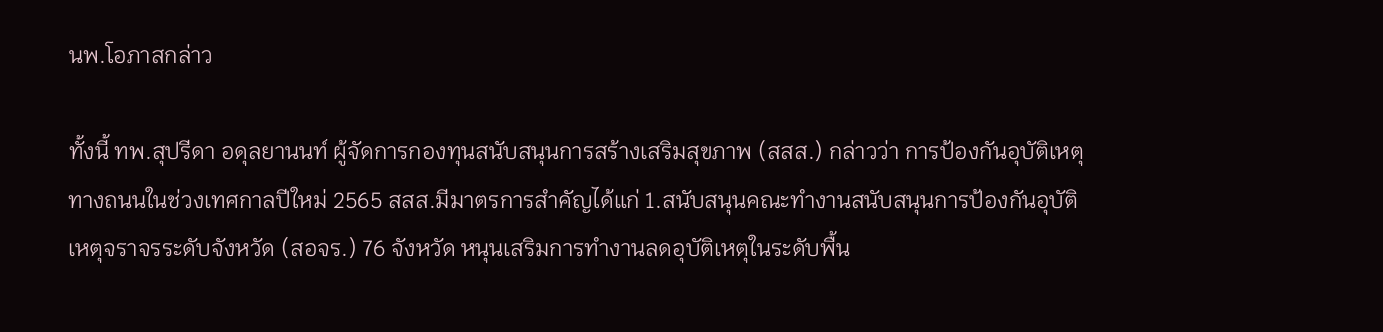นพ.โอภาสกล่าว

ทั้งนี้ ทพ.สุปรีดา อดุลยานนท์ ผู้จัดการกองทุนสนับสนุนการสร้างเสริมสุขภาพ (สสส.) กล่าวว่า การป้องกันอุบัติเหตุทางถนนในช่วงเทศกาลปีใหม่ 2565 สสส.มีมาตรการสำคัญได้แก่ 1.สนับสนุนคณะทำงานสนับสนุนการป้องกันอุบัติเหตุจราจรระดับจังหวัด (สอจร.) 76 จังหวัด หนุนเสริมการทำงานลดอุบัติเหตุในระดับพื้น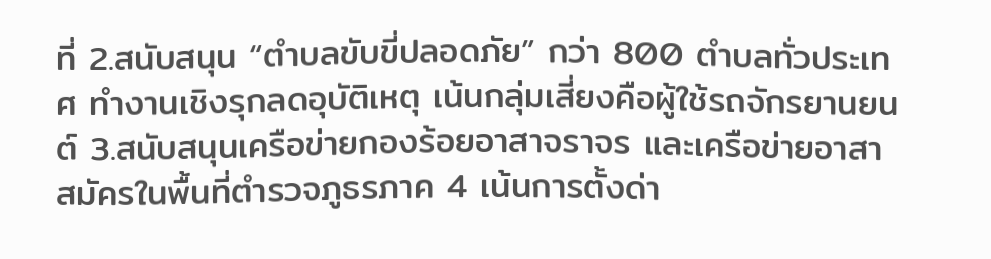ที่ 2.สนับสนุน “ตำบลขับขี่ปลอดภัย” กว่า 800 ตำบลทั่วประเทศ ทำงานเชิงรุกลดอุบัติเหตุ เน้นกลุ่มเสี่ยงคือผู้ใช้รถจักรยานยนต์ 3.สนับสนุนเครือข่ายกองร้อยอาสาจราจร และเครือข่ายอาสาสมัครในพื้นที่ตำรวจภูธรภาค 4 เน้นการตั้งด่า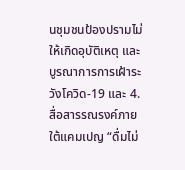นชุมชนป้องปรามไม่ให้เกิดอุบัติเหตุ และบูรณาการการเฝ้าระวังโควิด-19 และ 4.สื่อสารรณรงค์ภายใต้แคมเปญ “ดื่มไม่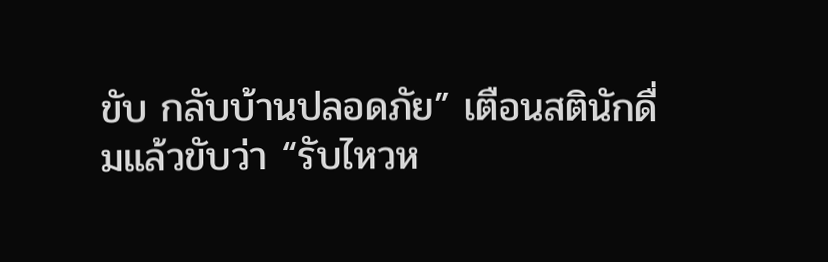ขับ กลับบ้านปลอดภัย” เตือนสตินักดื่มแล้วขับว่า “รับไหวห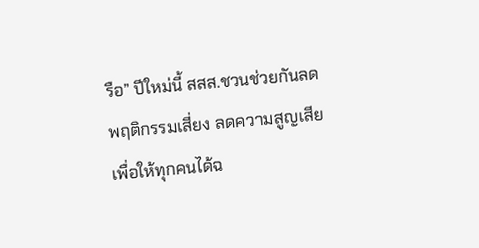รือ” ปีใหม่นี้ สสส.ชวนช่วยกันลดพฤติกรรมเสี่ยง ลดความสูญเสีย เพื่อให้ทุกคนได้ฉ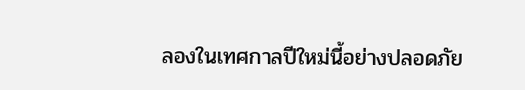ลองในเทศกาลปีใหม่นี้อย่างปลอดภัย